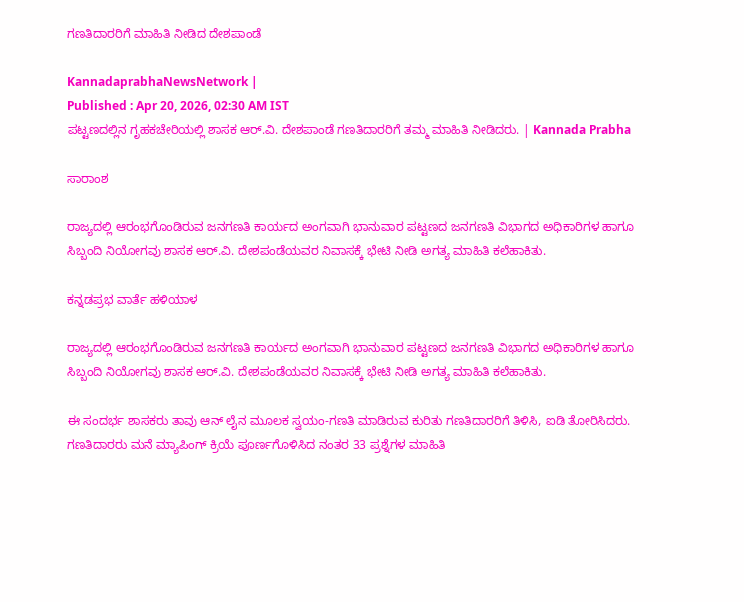ಗಣತಿದಾರರಿಗೆ ಮಾಹಿತಿ ನೀಡಿದ ದೇಶಪಾಂಡೆ

KannadaprabhaNewsNetwork |
Published : Apr 20, 2026, 02:30 AM IST
ಪಟ್ಟಣದಲ್ಲಿನ ಗೃಹಕಚೇರಿಯಲ್ಲಿ ಶಾಸಕ ಆರ್.ವಿ. ದೇಶಪಾಂಡೆ ಗಣತಿದಾರರಿಗೆ ತಮ್ಮ ಮಾಹಿತಿ ನೀಡಿದರು. | Kannada Prabha

ಸಾರಾಂಶ

ರಾಜ್ಯದಲ್ಲಿ ಆರಂಭಗೊಂಡಿರುವ ಜನಗಣತಿ ಕಾರ್ಯದ ಅಂಗವಾಗಿ ಭಾನುವಾರ ಪಟ್ಟಣದ ಜನಗಣತಿ ವಿಭಾಗದ ಅಧಿಕಾರಿಗಳ ಹಾಗೂ ಸಿಬ್ಬಂದಿ ನಿಯೋಗವು ಶಾಸಕ ಆರ್.ವಿ. ದೇಶಪಂಡೆಯವರ ನಿವಾಸಕ್ಕೆ ಭೇಟಿ ನೀಡಿ ಅಗತ್ಯ ಮಾಹಿತಿ ಕಲೆಹಾಕಿತು.

ಕನ್ನಡಪ್ರಭ ವಾರ್ತೆ ಹಳಿಯಾಳ

ರಾಜ್ಯದಲ್ಲಿ ಆರಂಭಗೊಂಡಿರುವ ಜನಗಣತಿ ಕಾರ್ಯದ ಅಂಗವಾಗಿ ಭಾನುವಾರ ಪಟ್ಟಣದ ಜನಗಣತಿ ವಿಭಾಗದ ಅಧಿಕಾರಿಗಳ ಹಾಗೂ ಸಿಬ್ಬಂದಿ ನಿಯೋಗವು ಶಾಸಕ ಆರ್.ವಿ. ದೇಶಪಂಡೆಯವರ ನಿವಾಸಕ್ಕೆ ಭೇಟಿ ನೀಡಿ ಅಗತ್ಯ ಮಾಹಿತಿ ಕಲೆಹಾಕಿತು.

ಈ ಸಂದರ್ಭ ಶಾಸಕರು ತಾವು ಆನ್ ಲೈನ ಮೂಲಕ ಸ್ವಯಂ-ಗಣತಿ ಮಾಡಿರುವ ಕುರಿತು ಗಣತಿದಾರರಿಗೆ ತಿಳಿಸಿ, ಐಡಿ ತೋರಿಸಿದರು. ಗಣತಿದಾರರು ಮನೆ ಮ್ಯಾಪಿಂಗ್ ಕ್ರಿಯೆ ಪೂರ್ಣಗೊಳಿಸಿದ ನಂತರ 33 ಪ್ರಶ್ನೆಗಳ ಮಾಹಿತಿ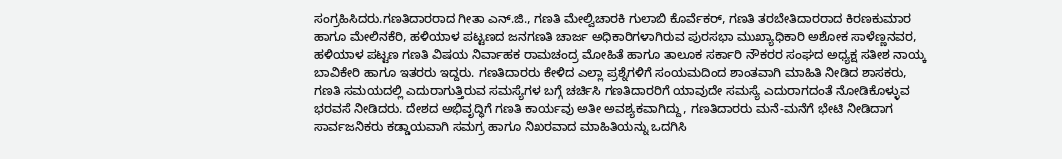ಸಂಗ್ರಹಿಸಿದರು.ಗಣತಿದಾರರಾದ ಗೀತಾ ಎನ್.ಜಿ., ಗಣತಿ ಮೇಲ್ವಿಚಾರಕಿ ಗುಲಾಬಿ ಕೊರ್ವೆಕರ್, ಗಣತಿ ತರಬೇತಿದಾರರಾದ ಕಿರಣಕುಮಾರ ಹಾಗೂ ಮೇಲಿನಕೆರಿ, ಹಳಿಯಾಳ ಪಟ್ಟಣದ ಜನಗಣತಿ ಚಾರ್ಜ ಅಧಿಕಾರಿಗಳಾಗಿರುವ ಪುರಸಭಾ ಮುಖ್ಯಾಧಿಕಾರಿ ಅಶೋಕ ಸಾಳೆಣ್ಣನವರ, ಹಳಿಯಾಳ ಪಟ್ಟಣ ಗಣತಿ ವಿಷಯ ನಿರ್ವಾಹಕ ರಾಮಚಂದ್ರ ಮೋಹಿತೆ ಹಾಗೂ ತಾಲೂಕ ಸರ್ಕಾರಿ ನೌಕರರ ಸಂಘದ ಅಧ್ಯಕ್ಷ ಸತೀಶ ನಾಯ್ಕ ಬಾವಿಕೇರಿ ಹಾಗೂ ಇತರರು ಇದ್ದರು. ಗಣತಿದಾರರು ಕೇಳಿದ ಎಲ್ಲಾ ಪ್ರಶ್ನೆಗಳಿಗೆ ಸಂಯಮದಿಂದ ಶಾಂತವಾಗಿ ಮಾಹಿತಿ ನೀಡಿದ ಶಾಸಕರು, ಗಣತಿ ಸಮಯದಲ್ಲಿ ಎದುರಾಗುತ್ತಿರುವ ಸಮಸ್ಯೆಗಳ ಬಗ್ಗೆ ಚರ್ಚಿಸಿ ಗಣತಿದಾರರಿಗೆ ಯಾವುದೇ ಸಮಸ್ಯೆ ಎದುರಾಗದಂತೆ ನೋಡಿಕೊಳ್ಳುವ ಭರವಸೆ ನೀಡಿದರು. ದೇಶದ ಅಭಿವೃದ್ಧಿಗೆ ಗಣತಿ ಕಾರ್ಯವು ಅತೀ ಅವಶ್ಯಕವಾಗಿದ್ದು, ಗಣತಿದಾರರು ಮನೆ-ಮನೆಗೆ ಭೇಟಿ ನೀಡಿದಾಗ ಸಾರ್ವಜನಿಕರು ಕಡ್ಡಾಯವಾಗಿ ಸಮಗ್ರ ಹಾಗೂ ನಿಖರವಾದ ಮಾಹಿತಿಯನ್ನು ಒದಗಿಸಿ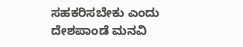ಸಹಕರಿಸಬೇಕು ಎಂದು ದೇಶಪಾಂಡೆ ಮನವಿ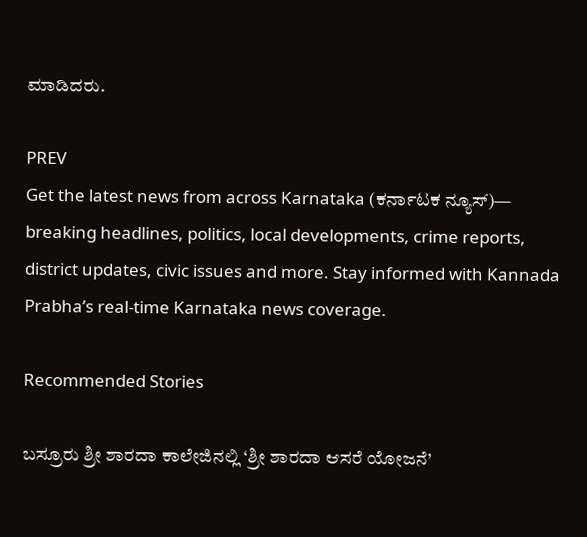ಮಾಡಿದರು.

PREV
Get the latest news from across Karnataka (ಕರ್ನಾಟಕ ನ್ಯೂಸ್)— breaking headlines, politics, local developments, crime reports, district updates, civic issues and more. Stay informed with Kannada Prabha’s real‑time Karnataka news coverage.

Recommended Stories

ಬಸ್ರೂರು ಶ್ರೀ ಶಾರದಾ ಕಾಲೇಜಿನಲ್ಲಿ ‘ಶ್ರೀ ಶಾರದಾ ಆಸರೆ ಯೋಜನೆ’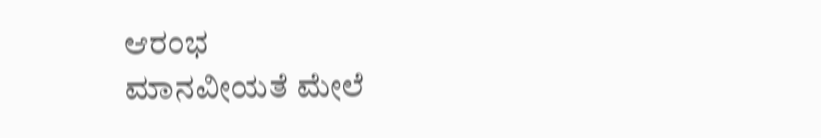ಆರಂಭ
ಮಾನವೀಯತೆ ಮೇಲೆ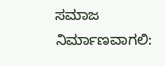ಸಮಾಜ ನಿರ್ಮಾಣವಾಗಲಿ: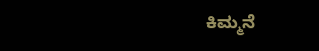ಕಿಮ್ಮನೆ